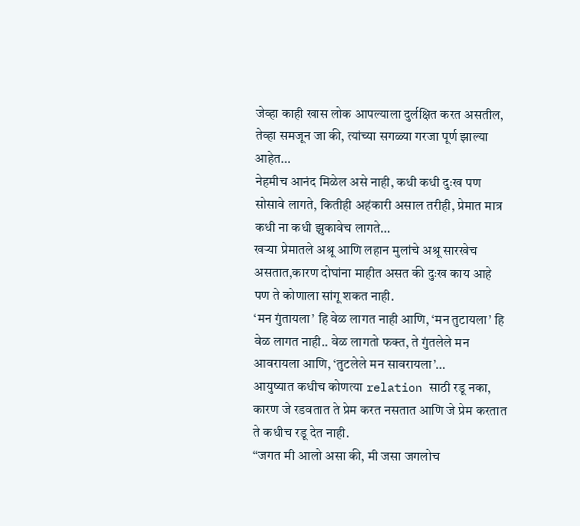जेव्हा काही खास लोक आपल्याला दुर्लक्षित करत असतील, तेव्हा समजून जा की, त्यांच्या सगळ्या गरजा पूर्ण झाल्या आहेत…
नेहमीच आनंद मिळेल असे नाही, कधी कधी दुःख पण सोसावे लागते, कितीही अहंकारी असाल तरीही, प्रेमात मात्र कधी ना कधी झुकावेच लागते…
खऱ्या प्रेमातले अश्रू आणि लहान मुलांचे अश्रू सारखेच असतात,कारण दोघांना माहीत असत की दुःख काय आहे पण ते कोणाला सांगू शकत नाही.
‘मन गुंतायला’ हि वेळ लागत नाही आणि, ‘मन तुटायला’ हि वेळ लागत नाही.. वेळ लागतो फक्त, ते गुंतलेले मन आवरायला आणि, ‘तुटलेले मन सावरायला’…
आयुष्यात कधीच कोणत्या relation साठी रडू नका, कारण जे रडवतात ते प्रेम करत नसतात आणि जे प्रेम करतात ते कधीच रडू देत नाही.
“जगत मी आलो असा की, मी जसा जगलोच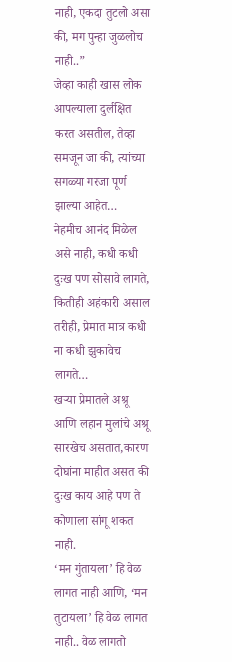नाही, एकदा तुटलो असा की, मग पुन्हा जुळलोच नाही..”
जेव्हा काही खास लोक आपल्याला दुर्लक्षित करत असतील, तेव्हा समजून जा की, त्यांच्या सगळ्या गरजा पूर्ण झाल्या आहेत…
नेहमीच आनंद मिळेल असे नाही, कधी कधी दुःख पण सोसावे लागते, कितीही अहंकारी असाल तरीही, प्रेमात मात्र कधी ना कधी झुकावेच लागते…
खऱ्या प्रेमातले अश्रू आणि लहान मुलांचे अश्रू सारखेच असतात,कारण दोघांना माहीत असत की दुःख काय आहे पण ते कोणाला सांगू शकत नाही.
‘मन गुंतायला’ हि वेळ लागत नाही आणि, ‘मन तुटायला’ हि वेळ लागत नाही.. वेळ लागतो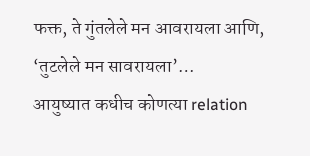फक्त, ते गुंतलेले मन आवरायला आणि, ‘तुटलेले मन सावरायला’…
आयुष्यात कधीच कोणत्या relation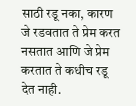साठी रडू नका, कारण जे रडवतात ते प्रेम करत नसतात आणि जे प्रेम करतात ते कधीच रडू देत नाही.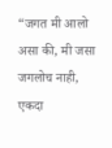“जगत मी आलो असा की, मी जसा जगलोच नाही, एकदा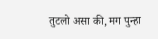तुटलो असा की, मग पुन्हा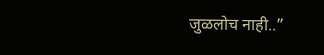जुळलोच नाही..”